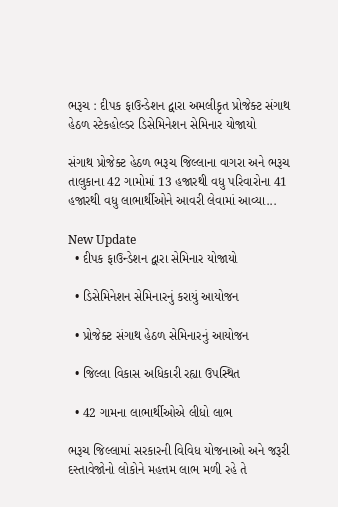ભરૂચ : દીપક ફાઉન્ડેશન દ્વારા અમલીકૃત પ્રોજેક્ટ સંગાથ હેઠળ સ્ટેકહોલ્ડર ડિસેમિનેશન સેમિનાર યોજાયો

સંગાથ પ્રોજેક્ટ હેઠળ ભરૂચ જિલ્લાના વાગરા અને ભરૂચ તાલુકાના 42 ગામોમાં 13 હજારથી વધુ પરિવારોના 41 હજારથી વધુ લાભાર્થીઓને આવરી લેવામાં આવ્યા...

New Update
  • દીપક ફાઉન્ડેશન દ્વારા સેમિનાર યોજાયો

  • ડિસેમિનેશન સેમિનારનું કરાયું આયોજન

  • પ્રોજેક્ટ સંગાથ હેઠળ સેમિનારનું આયોજન

  • જિલ્લા વિકાસ અધિકારી રહ્યા ઉપસ્થિત

  • 42 ગામના લાભાર્થીઓએ લીધો લાભ

ભરૂચ જિલ્લામાં સરકારની વિવિધ યોજનાઓ અને જરૂરી દસ્તાવેજોનો લોકોને મહત્તમ લાભ મળી રહે તે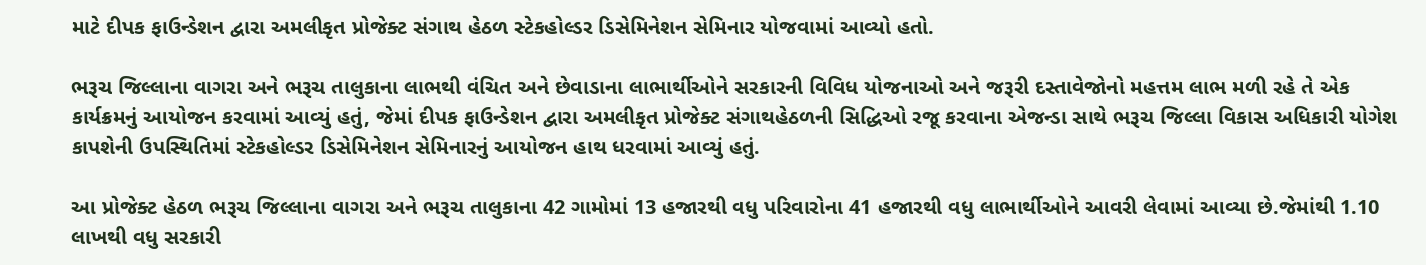માટે દીપક ફાઉન્ડેશન દ્વારા અમલીકૃત પ્રોજેક્ટ સંગાથ હેઠળ સ્ટેકહોલ્ડર ડિસેમિનેશન સેમિનાર યોજવામાં આવ્યો હતો.

ભરૂચ જિલ્લાના વાગરા અને ભરૂચ તાલુકાના લાભથી વંચિત અને છેવાડાના લાભાર્થીઓને સરકારની વિવિધ યોજનાઓ અને જરૂરી દસ્તાવેજોનો મહત્તમ લાભ મળી રહે તે એક કાર્યક્રમનું આયોજન કરવામાં આવ્યું હતું, જેમાં દીપક ફાઉન્ડેશન દ્વારા અમલીકૃત પ્રોજેક્ટ સંગાથહેઠળની સિદ્ધિઓ રજૂ કરવાના એજન્ડા સાથે ભરૂચ જિલ્લા વિકાસ અધિકારી યોગેશ કાપશેની ઉપસ્થિતિમાં સ્ટેકહોલ્ડર ડિસેમિનેશન સેમિનારનું આયોજન હાથ ધરવામાં આવ્યું હતું.

આ પ્રોજેક્ટ હેઠળ ભરૂચ જિલ્લાના વાગરા અને ભરૂચ તાલુકાના 42 ગામોમાં 13 હજારથી વધુ પરિવારોના 41 હજારથી વધુ લાભાર્થીઓને આવરી લેવામાં આવ્યા છે.જેમાંથી 1.10 લાખથી વધુ સરકારી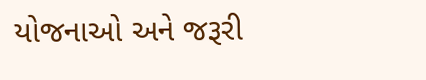યોજનાઓ અને જરૂરી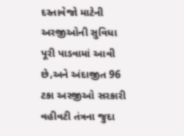દસ્તાવેજો માટેની અરજીઓની સુવિધા પૂરી પાડવામાં આવી છે,અને અંદાજીત 96 ટકા અરજીઓ સરકારી વહીવટી તંત્રના જુદા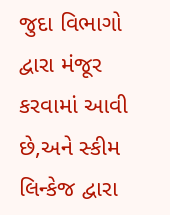જુદા વિભાગો દ્વારા મંજૂર કરવામાં આવી છે,અને સ્કીમ લિન્કેજ દ્વારા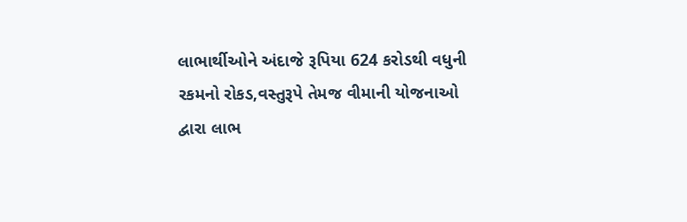લાભાર્થીઓને અંદાજે રૂપિયા 624 કરોડથી વધુની રકમનો રોકડ,વસ્તુરૂપે તેમજ વીમાની યોજનાઓ દ્વારા લાભ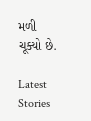મળી ચૂક્યો છે.

Latest Stories